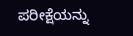ಪರೀಕ್ಷೆಯನ್ನು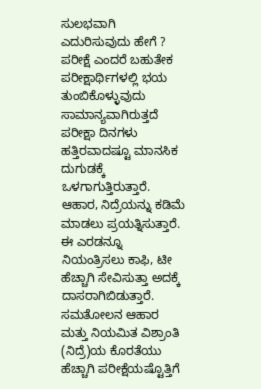ಸುಲಭವಾಗಿ ಎದುರಿಸುವುದು ಹೇಗೆ ?
ಪರೀಕ್ಷೆ ಎಂದರೆ ಬಹುತೇಕ ಪರೀಕ್ಷಾರ್ಥಿಗಳಲ್ಲಿ ಭಯ ತುಂಬಿಕೊಳ್ಳುವುದು ಸಾಮಾನ್ಯವಾಗಿರುತ್ತದೆ ಪರೀಕ್ಷಾ ದಿನಗಳು ಹತ್ತಿರವಾದಷ್ಟೂ ಮಾನಸಿಕ ದುಗುಡಕ್ಕೆ ಒಳಗಾಗುತ್ತಿರುತ್ತಾರೆ. ಆಹಾರ, ನಿದ್ರೆಯನ್ನು ಕಡಿಮೆ ಮಾಡಲು ಪ್ರಯತ್ನಿಸುತ್ತಾರೆ. ಈ ಎರಡನ್ನೂ ನಿಯಂತ್ರಿಸಲು ಕಾಫಿ, ಟೀ ಹೆಚ್ಚಾಗಿ ಸೇವಿಸುತ್ತಾ ಅದಕ್ಕೆ ದಾಸರಾಗಿಬಿಡುತ್ತಾರೆ. ಸಮತೋಲನ ಆಹಾರ ಮತ್ತು ನಿಯಮಿತ ವಿಶ್ರಾಂತಿ (ನಿದ್ರೆ)ಯ ಕೊರತೆಯು ಹೆಚ್ಚಾಗಿ ಪರೀಕ್ಷೆಯಷ್ಟೊತ್ತಿಗೆ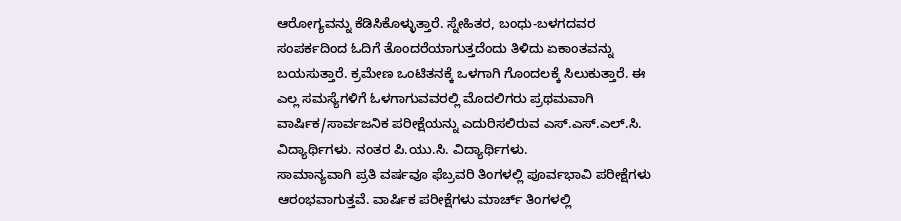ಆರೋಗ್ಯವನ್ನು ಕೆಡಿಸಿಕೊಳ್ಳುತ್ತಾರೆ. ಸ್ನೇಹಿತರ, ಬಂಧು-ಬಳಗದವರ ಸಂಪರ್ಕದಿಂದ ಓದಿಗೆ ತೊಂದರೆಯಾಗುತ್ತದೆಂದು ತಿಳಿದು ಏಕಾಂತವನ್ನು ಬಯಸುತ್ತಾರೆ. ಕ್ರಮೇಣ ಒಂಟಿತನಕ್ಕೆ ಒಳಗಾಗಿ ಗೊಂದಲಕ್ಕೆ ಸಿಲುಕುತ್ತಾರೆ. ಈ ಎಲ್ಲ ಸಮಸ್ಯೆಗಳಿಗೆ ಓಳಗಾಗುವವರಲ್ಲಿ ಮೊದಲಿಗರು ಪ್ರಥಮವಾಗಿ ವಾರ್ಷಿಕ/ಸಾರ್ವಜನಿಕ ಪರೀಕ್ಷೆಯನ್ನು ಎದುರಿಸಲಿರುವ ಎಸ್.ಎಸ್.ಎಲ್.ಸಿ. ವಿದ್ಯಾರ್ಥಿಗಳು. ನಂತರ ಪಿ.ಯು.ಸಿ. ವಿದ್ಯಾರ್ಥಿಗಳು.
ಸಾಮಾನ್ಯವಾಗಿ ಪ್ರತಿ ವರ್ಷವೂ ಫೆಬ್ರವರಿ ತಿಂಗಳಲ್ಲಿ ಪೂರ್ವಭಾವಿ ಪರೀಕ್ಷೆಗಳು ಆರಂಭವಾಗುತ್ತವೆ. ವಾರ್ಷಿಕ ಪರೀಕ್ಷೆಗಳು ಮಾರ್ಚ್ ತಿಂಗಳಲ್ಲಿ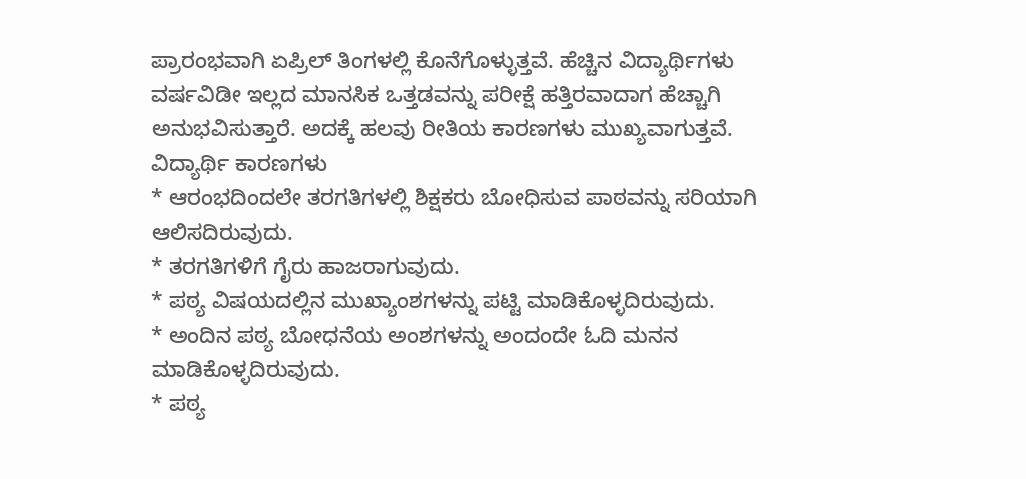ಪ್ರಾರಂಭವಾಗಿ ಏಪ್ರಿಲ್ ತಿಂಗಳಲ್ಲಿ ಕೊನೆಗೊಳ್ಳುತ್ತವೆ. ಹೆಚ್ಚಿನ ವಿದ್ಯಾರ್ಥಿಗಳು ವರ್ಷವಿಡೀ ಇಲ್ಲದ ಮಾನಸಿಕ ಒತ್ತಡವನ್ನು ಪರೀಕ್ಷೆ ಹತ್ತಿರವಾದಾಗ ಹೆಚ್ಚಾಗಿ ಅನುಭವಿಸುತ್ತಾರೆ. ಅದಕ್ಕೆ ಹಲವು ರೀತಿಯ ಕಾರಣಗಳು ಮುಖ್ಯವಾಗುತ್ತವೆ.
ವಿದ್ಯಾರ್ಥಿ ಕಾರಣಗಳು
* ಆರಂಭದಿಂದಲೇ ತರಗತಿಗಳಲ್ಲಿ ಶಿಕ್ಷಕರು ಬೋಧಿಸುವ ಪಾಠವನ್ನು ಸರಿಯಾಗಿ ಆಲಿಸದಿರುವುದು.
* ತರಗತಿಗಳಿಗೆ ಗೈರು ಹಾಜರಾಗುವುದು.
* ಪಠ್ಯ ವಿಷಯದಲ್ಲಿನ ಮುಖ್ಯಾಂಶಗಳನ್ನು ಪಟ್ಟಿ ಮಾಡಿಕೊಳ್ಳದಿರುವುದು.
* ಅಂದಿನ ಪಠ್ಯ ಬೋಧನೆಯ ಅಂಶಗಳನ್ನು ಅಂದಂದೇ ಓದಿ ಮನನ ಮಾಡಿಕೊಳ್ಳದಿರುವುದು.
* ಪಠ್ಯ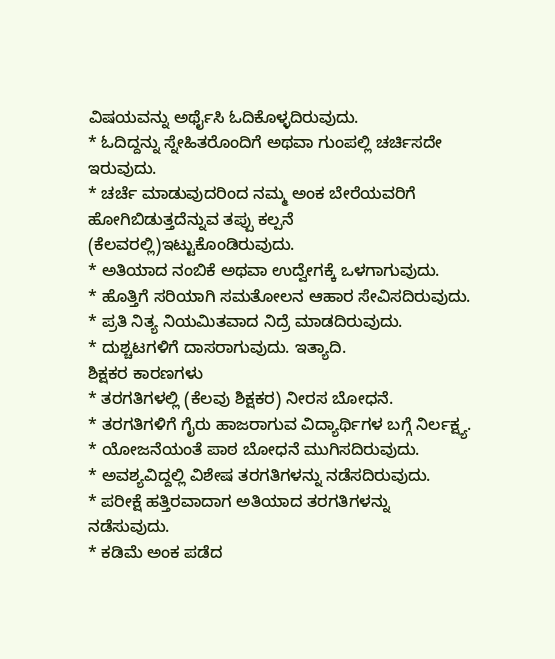ವಿಷಯವನ್ನು ಅರ್ಥೈಸಿ ಓದಿಕೊಳ್ಳದಿರುವುದು.
* ಓದಿದ್ದನ್ನು ಸ್ನೇಹಿತರೊಂದಿಗೆ ಅಥವಾ ಗುಂಪಲ್ಲಿ ಚರ್ಚಿಸದೇ ಇರುವುದು.
* ಚರ್ಚೆ ಮಾಡುವುದರಿಂದ ನಮ್ಮ ಅಂಕ ಬೇರೆಯವರಿಗೆ ಹೋಗಿಬಿಡುತ್ತದೆನ್ನುವ ತಪ್ಪು ಕಲ್ಪನೆ (ಕೆಲವರಲ್ಲಿ)ಇಟ್ಟುಕೊಂಡಿರುವುದು.
* ಅತಿಯಾದ ನಂಬಿಕೆ ಅಥವಾ ಉದ್ವೇಗಕ್ಕೆ ಒಳಗಾಗುವುದು.
* ಹೊತ್ತಿಗೆ ಸರಿಯಾಗಿ ಸಮತೋಲನ ಆಹಾರ ಸೇವಿಸದಿರುವುದು.
* ಪ್ರತಿ ನಿತ್ಯ ನಿಯಮಿತವಾದ ನಿದ್ರೆ ಮಾಡದಿರುವುದು.
* ದುಶ್ಚಟಗಳಿಗೆ ದಾಸರಾಗುವುದು. ಇತ್ಯಾದಿ.
ಶಿಕ್ಷಕರ ಕಾರಣಗಳು
* ತರಗತಿಗಳಲ್ಲಿ (ಕೆಲವು ಶಿಕ್ಷಕರ) ನೀರಸ ಬೋಧನೆ.
* ತರಗತಿಗಳಿಗೆ ಗೈರು ಹಾಜರಾಗುವ ವಿದ್ಯಾರ್ಥಿಗಳ ಬಗ್ಗೆ ನಿರ್ಲಕ್ಷ್ಯ.
* ಯೋಜನೆಯಂತೆ ಪಾಠ ಬೋಧನೆ ಮುಗಿಸದಿರುವುದು.
* ಅವಶ್ಯವಿದ್ದಲ್ಲಿ ವಿಶೇಷ ತರಗತಿಗಳನ್ನು ನಡೆಸದಿರುವುದು.
* ಪರೀಕ್ಷೆ ಹತ್ತಿರವಾದಾಗ ಅತಿಯಾದ ತರಗತಿಗಳನ್ನು ನಡೆಸುವುದು.
* ಕಡಿಮೆ ಅಂಕ ಪಡೆದ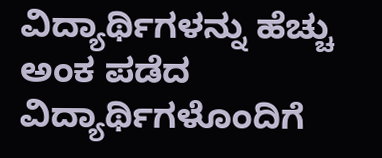ವಿದ್ಯಾರ್ಥಿಗಳನ್ನು ಹೆಚ್ಚು ಅಂಕ ಪಡೆದ ವಿದ್ಯಾರ್ಥಿಗಳೊಂದಿಗೆ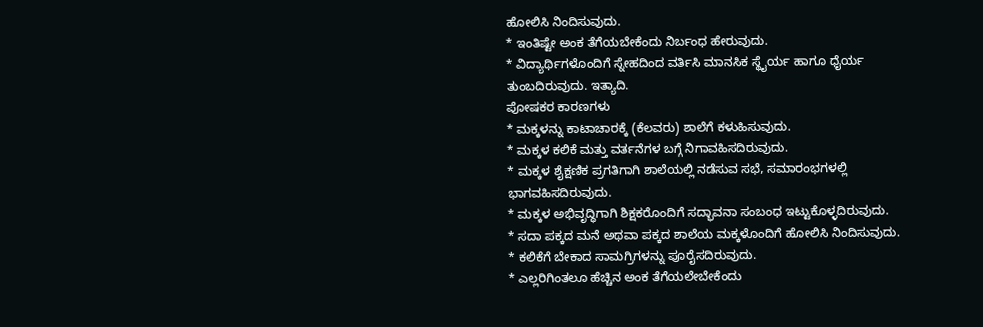ಹೋಲಿಸಿ ನಿಂದಿಸುವುದು.
* ಇಂತಿಷ್ಟೇ ಅಂಕ ತೆಗೆಯಬೇಕೆಂದು ನಿರ್ಬಂಧ ಹೇರುವುದು.
* ವಿದ್ಯಾರ್ಥಿಗಳೊಂದಿಗೆ ಸ್ನೇಹದಿಂದ ವರ್ತಿಸಿ ಮಾನಸಿಕ ಸ್ಥೈರ್ಯ ಹಾಗೂ ಧೈರ್ಯ ತುಂಬದಿರುವುದು. ಇತ್ಯಾದಿ.
ಪೋಷಕರ ಕಾರಣಗಳು
* ಮಕ್ಕಳನ್ನು ಕಾಟಾಚಾರಕ್ಕೆ (ಕೆಲವರು) ಶಾಲೆಗೆ ಕಳುಹಿಸುವುದು.
* ಮಕ್ಕಳ ಕಲಿಕೆ ಮತ್ತು ವರ್ತನೆಗಳ ಬಗ್ಗೆ ನಿಗಾವಹಿಸದಿರುವುದು.
* ಮಕ್ಕಳ ಶೈಕ್ಷಣಿಕ ಪ್ರಗತಿಗಾಗಿ ಶಾಲೆಯಲ್ಲಿ ನಡೆಸುವ ಸಭೆ, ಸಮಾರಂಭಗಳಲ್ಲಿ ಭಾಗವಹಿಸದಿರುವುದು.
* ಮಕ್ಕಳ ಅಭಿವೃದ್ಧಿಗಾಗಿ ಶಿಕ್ಷಕರೊಂದಿಗೆ ಸದ್ಭಾವನಾ ಸಂಬಂಧ ಇಟ್ಟುಕೊಳ್ಳದಿರುವುದು.
* ಸದಾ ಪಕ್ಕದ ಮನೆ ಅಥವಾ ಪಕ್ಕದ ಶಾಲೆಯ ಮಕ್ಕಳೊಂದಿಗೆ ಹೋಲಿಸಿ ನಿಂದಿಸುವುದು.
* ಕಲಿಕೆಗೆ ಬೇಕಾದ ಸಾಮಗ್ರಿಗಳನ್ನು ಪೂರೈಸದಿರುವುದು.
* ಎಲ್ಲರಿಗಿಂತಲೂ ಹೆಚ್ಚಿನ ಅಂಕ ತೆಗೆಯಲೇಬೇಕೆಂದು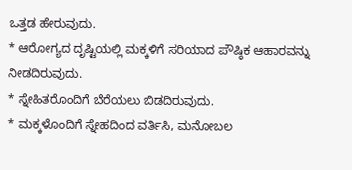ಒತ್ತಡ ಹೇರುವುದು.
* ಆರೋಗ್ಯದ ದೃಷ್ಟಿಯಲ್ಲಿ ಮಕ್ಕಳಿಗೆ ಸರಿಯಾದ ಪೌಷ್ಠಿಕ ಆಹಾರವನ್ನು ನೀಡದಿರುವುದು.
* ಸ್ನೇಹಿತರೊಂದಿಗೆ ಬೆರೆಯಲು ಬಿಡದಿರುವುದು.
* ಮಕ್ಕಳೊಂದಿಗೆ ಸ್ನೇಹದಿಂದ ವರ್ತಿಸಿ, ಮನೋಬಲ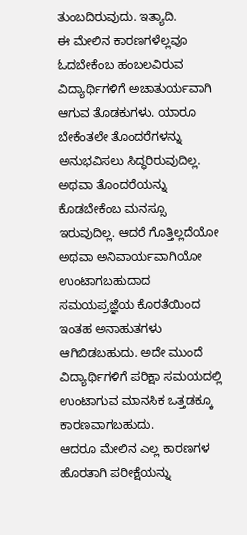ತುಂಬದಿರುವುದು. ಇತ್ಯಾದಿ.
ಈ ಮೇಲಿನ ಕಾರಣಗಳೆಲ್ಲವೂ ಓದಬೇಕೆಂಬ ಹಂಬಲವಿರುವ ವಿದ್ಯಾರ್ಥಿಗಳಿಗೆ ಅಚಾತುರ್ಯವಾಗಿ ಆಗುವ ತೊಡಕುಗಳು. ಯಾರೂ ಬೇಕೆಂತಲೇ ತೊಂದರೆಗಳನ್ನು ಅನುಭವಿಸಲು ಸಿದ್ಧರಿರುವುದಿಲ್ಲ. ಅಥವಾ ತೊಂದರೆಯನ್ನು ಕೊಡಬೇಕೆಂಬ ಮನಸ್ಸೂ ಇರುವುದಿಲ್ಲ. ಆದರೆ ಗೊತ್ತಿಲ್ಲದೆಯೋ ಅಥವಾ ಅನಿವಾರ್ಯವಾಗಿಯೋ ಉಂಟಾಗಬಹುದಾದ ಸಮಯಪ್ರಜ್ಞೆಯ ಕೊರತೆಯಿಂದ ಇಂತಹ ಅನಾಹುತಗಳು ಆಗಿಬಿಡಬಹುದು. ಅದೇ ಮುಂದೆ ವಿದ್ಯಾರ್ಥಿಗಳಿಗೆ ಪರಿಕ್ಷಾ ಸಮಯದಲ್ಲಿ ಉಂಟಾಗುವ ಮಾನಸಿಕ ಒತ್ತಡಕ್ಕೂ ಕಾರಣವಾಗಬಹುದು.
ಆದರೂ ಮೇಲಿನ ಎಲ್ಲ ಕಾರಣಗಳ ಹೊರತಾಗಿ ಪರೀಕ್ಷೆಯನ್ನು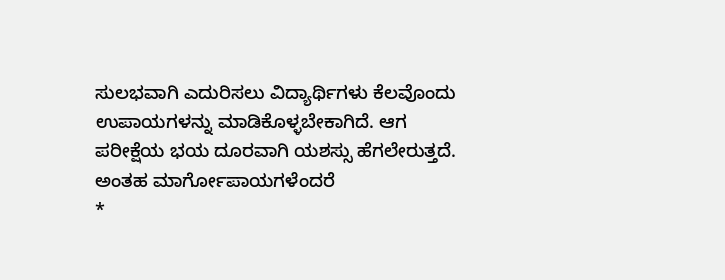ಸುಲಭವಾಗಿ ಎದುರಿಸಲು ವಿದ್ಯಾರ್ಥಿಗಳು ಕೆಲವೊಂದು ಉಪಾಯಗಳನ್ನು ಮಾಡಿಕೊಳ್ಳಬೇಕಾಗಿದೆ. ಆಗ ಪರೀಕ್ಷೆಯ ಭಯ ದೂರವಾಗಿ ಯಶಸ್ಸು ಹೆಗಲೇರುತ್ತದೆ.
ಅಂತಹ ಮಾರ್ಗೋಪಾಯಗಳೆಂದರೆ
*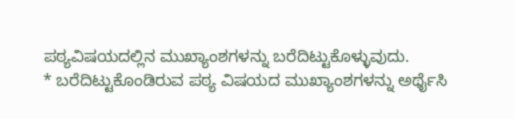ಪಠ್ಯವಿಷಯದಲ್ಲಿನ ಮುಖ್ಯಾಂಶಗಳನ್ನು ಬರೆದಿಟ್ಟುಕೊಳ್ಳುವುದು.
* ಬರೆದಿಟ್ಟುಕೊಂಡಿರುವ ಪಠ್ಯ ವಿಷಯದ ಮುಖ್ಯಾಂಶಗಳನ್ನು ಅರ್ಥೈಸಿ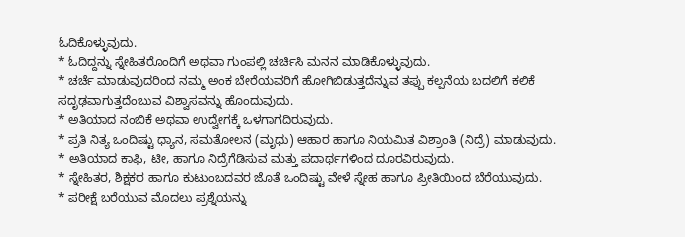ಓದಿಕೊಳ್ಳುವುದು.
* ಓದಿದ್ದನ್ನು ಸ್ನೇಹಿತರೊಂದಿಗೆ ಅಥವಾ ಗುಂಪಲ್ಲಿ ಚರ್ಚಿಸಿ ಮನನ ಮಾಡಿಕೊಳ್ಳುವುದು.
* ಚರ್ಚೆ ಮಾಡುವುದರಿಂದ ನಮ್ಮ ಅಂಕ ಬೇರೆಯವರಿಗೆ ಹೋಗಿಬಿಡುತ್ತದೆನ್ನುವ ತಪ್ಪು ಕಲ್ಪನೆಯ ಬದಲಿಗೆ ಕಲಿಕೆ ಸದೃಢವಾಗುತ್ತದೆಂಬುವ ವಿಶ್ವಾಸವನ್ನು ಹೊಂದುವುದು.
* ಅತಿಯಾದ ನಂಬಿಕೆ ಅಥವಾ ಉದ್ವೇಗಕ್ಕೆ ಒಳಗಾಗದಿರುವುದು.
* ಪ್ರತಿ ನಿತ್ಯ ಒಂದಿಷ್ಟು ಧ್ಯಾನ, ಸಮತೋಲನ (ಮೃಧು) ಆಹಾರ ಹಾಗೂ ನಿಯಮಿತ ವಿಶ್ರಾಂತಿ (ನಿದ್ರೆ) ಮಾಡುವುದು.
* ಅತಿಯಾದ ಕಾಫಿ, ಟೀ, ಹಾಗೂ ನಿದ್ರೆಗೆಡಿಸುವ ಮತ್ತು ಪದಾರ್ಥಗಳಿಂದ ದೂರವಿರುವುದು.
* ಸ್ನೇಹಿತರ, ಶಿಕ್ಷಕರ ಹಾಗೂ ಕುಟುಂಬದವರ ಜೊತೆ ಒಂದಿಷ್ಟು ವೇಳೆ ಸ್ನೇಹ ಹಾಗೂ ಪ್ರೀತಿಯಿಂದ ಬೆರೆಯುವುದು.
* ಪರೀಕ್ಷೆ ಬರೆಯುವ ಮೊದಲು ಪ್ರಶ್ನೆಯನ್ನು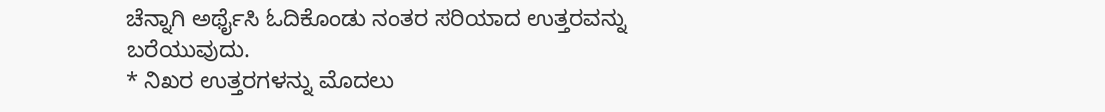ಚೆನ್ನಾಗಿ ಅರ್ಥೈಸಿ ಓದಿಕೊಂಡು ನಂತರ ಸರಿಯಾದ ಉತ್ತರವನ್ನು ಬರೆಯುವುದು.
* ನಿಖರ ಉತ್ತರಗಳನ್ನು ಮೊದಲು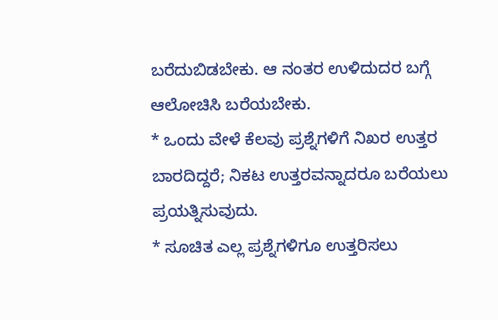ಬರೆದುಬಿಡಬೇಕು. ಆ ನಂತರ ಉಳಿದುದರ ಬಗ್ಗೆ ಆಲೋಚಿಸಿ ಬರೆಯಬೇಕು.
* ಒಂದು ವೇಳೆ ಕೆಲವು ಪ್ರಶ್ನೆಗಳಿಗೆ ನಿಖರ ಉತ್ತರ ಬಾರದಿದ್ದರೆ; ನಿಕಟ ಉತ್ತರವನ್ನಾದರೂ ಬರೆಯಲು ಪ್ರಯತ್ನಿಸುವುದು.
* ಸೂಚಿತ ಎಲ್ಲ ಪ್ರಶ್ನೆಗಳಿಗೂ ಉತ್ತರಿಸಲು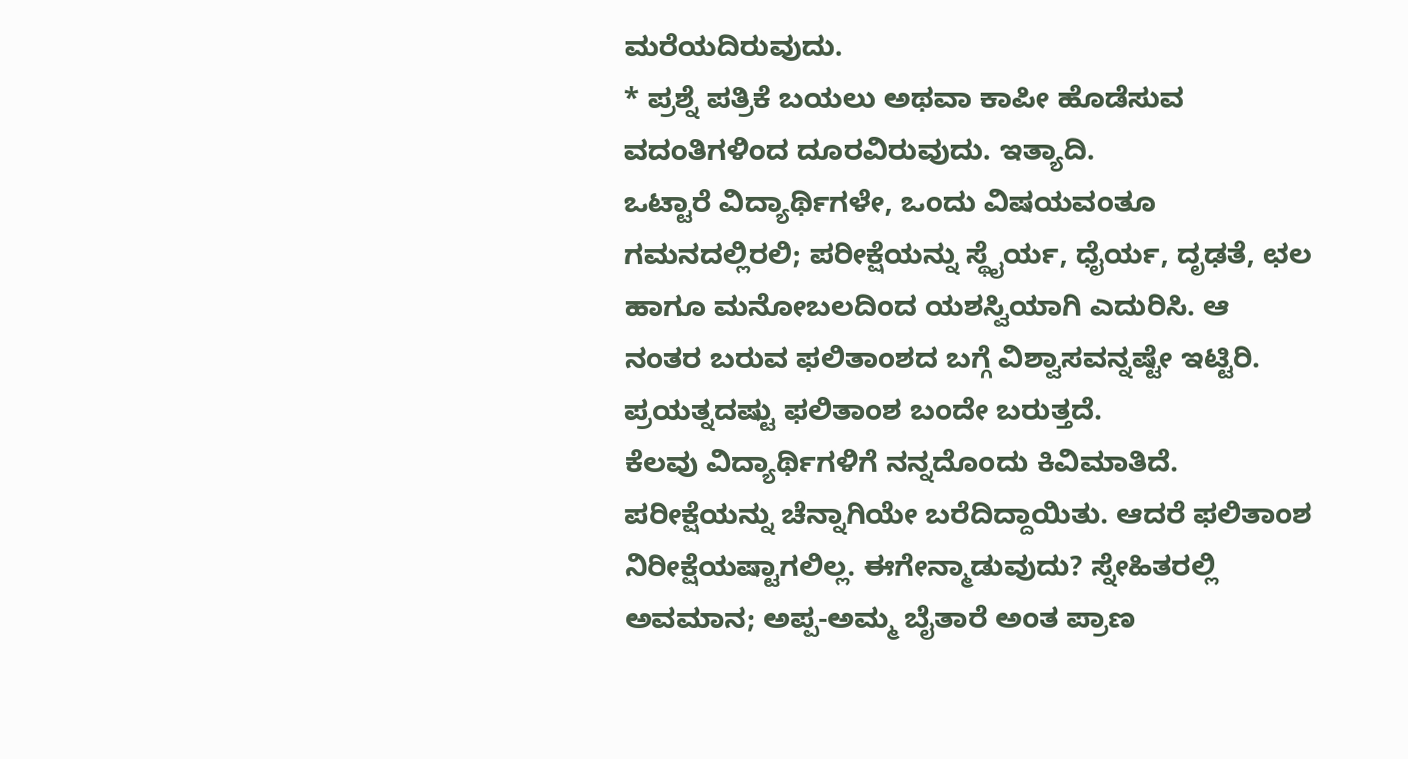ಮರೆಯದಿರುವುದು.
* ಪ್ರಶ್ನೆ ಪತ್ರಿಕೆ ಬಯಲು ಅಥವಾ ಕಾಪೀ ಹೊಡೆಸುವ ವದಂತಿಗಳಿಂದ ದೂರವಿರುವುದು. ಇತ್ಯಾದಿ.
ಒಟ್ಟಾರೆ ವಿದ್ಯಾರ್ಥಿಗಳೇ, ಒಂದು ವಿಷಯವಂತೂ ಗಮನದಲ್ಲಿರಲಿ; ಪರೀಕ್ಷೆಯನ್ನು ಸ್ಥೈರ್ಯ, ಧೈರ್ಯ, ದೃಢತೆ, ಛಲ ಹಾಗೂ ಮನೋಬಲದಿಂದ ಯಶಸ್ವಿಯಾಗಿ ಎದುರಿಸಿ. ಆ ನಂತರ ಬರುವ ಫಲಿತಾಂಶದ ಬಗ್ಗೆ ವಿಶ್ವಾಸವನ್ನಷ್ಟೇ ಇಟ್ಟಿರಿ. ಪ್ರಯತ್ನದಷ್ಟು ಫಲಿತಾಂಶ ಬಂದೇ ಬರುತ್ತದೆ.
ಕೆಲವು ವಿದ್ಯಾರ್ಥಿಗಳಿಗೆ ನನ್ನದೊಂದು ಕಿವಿಮಾತಿದೆ. ಪರೀಕ್ಷೆಯನ್ನು ಚೆನ್ನಾಗಿಯೇ ಬರೆದಿದ್ದಾಯಿತು. ಆದರೆ ಫಲಿತಾಂಶ ನಿರೀಕ್ಷೆಯಷ್ಟಾಗಲಿಲ್ಲ. ಈಗೇನ್ಮಾಡುವುದು? ಸ್ನೇಹಿತರಲ್ಲಿ ಅವಮಾನ; ಅಪ್ಪ-ಅಮ್ಮ ಬೈತಾರೆ ಅಂತ ಪ್ರಾಣ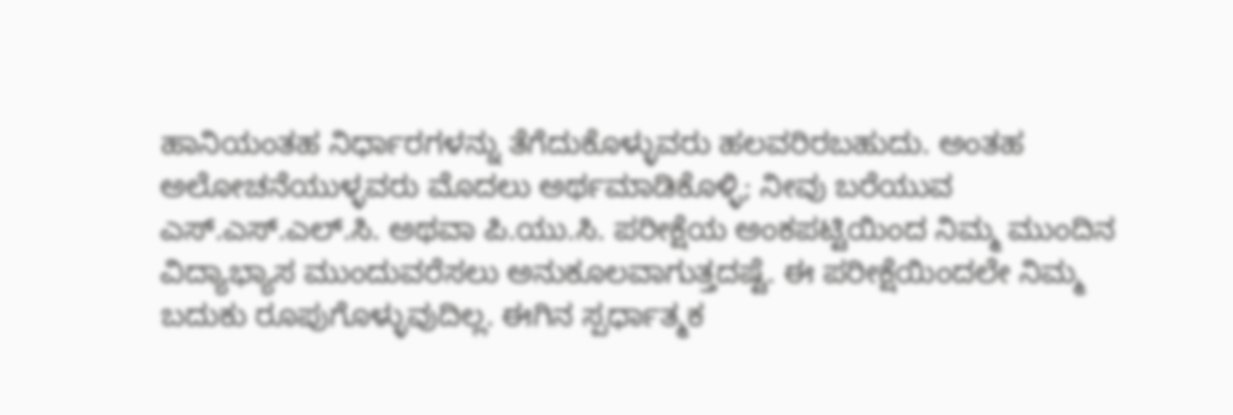ಹಾನಿಯಂತಹ ನಿರ್ಧಾರಗಳನ್ನು ತೆಗೆದುಕೊಳ್ಳುವರು ಹಲವರಿರಬಹುದು. ಅಂತಹ ಅಲೋಚನೆಯುಳ್ಳವರು ಮೊದಲು ಅರ್ಥಮಾಡಿಕೊಳ್ಳಿ; ನೀವು ಬರೆಯುವ ಎಸ್.ಎಸ್.ಎಲ್.ಸಿ. ಅಥವಾ ಪಿ.ಯು.ಸಿ. ಪರೀಕ್ಷೆಯ ಅಂಕಪಟ್ಟಿಯಿಂದ ನಿಮ್ಮ ಮುಂದಿನ ವಿದ್ಯಾಭ್ಯಾಸ ಮುಂದುವರೆಸಲು ಅನುಕೂಲವಾಗುತ್ತದಷ್ಟೆ. ಈ ಪರೀಕ್ಷೆಯಿಂದಲೇ ನಿಮ್ಮ ಬದುಕು ರೂಪುಗೊಳ್ಳುವುದಿಲ್ಲ. ಈಗಿನ ಸ್ಪರ್ಧಾತ್ಮಕ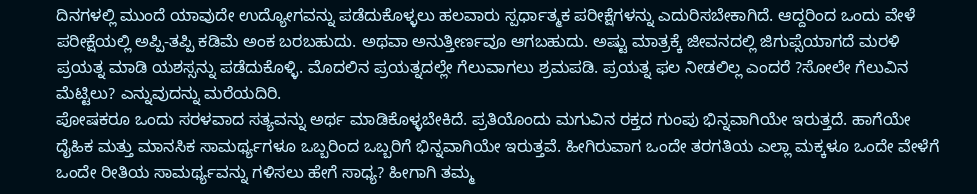ದಿನಗಳಲ್ಲಿ ಮುಂದೆ ಯಾವುದೇ ಉದ್ಯೋಗವನ್ನು ಪಡೆದುಕೊಳ್ಳಲು ಹಲವಾರು ಸ್ಪರ್ಧಾತ್ಮಕ ಪರೀಕ್ಷೆಗಳನ್ನು ಎದುರಿಸಬೇಕಾಗಿದೆ. ಆದ್ದರಿಂದ ಒಂದು ವೇಳೆ ಪರೀಕ್ಷೆಯಲ್ಲಿ ಅಪ್ಪಿ-ತಪ್ಪಿ ಕಡಿಮೆ ಅಂಕ ಬರಬಹುದು. ಅಥವಾ ಅನುತ್ತೀರ್ಣವೂ ಆಗಬಹುದು. ಅಷ್ಟು ಮಾತ್ರಕ್ಕೆ ಜೀವನದಲ್ಲಿ ಜಿಗುಪ್ಸೆಯಾಗದೆ ಮರಳಿ ಪ್ರಯತ್ನ ಮಾಡಿ ಯಶಸ್ಸನ್ನು ಪಡೆದುಕೊಳ್ಳಿ. ಮೊದಲಿನ ಪ್ರಯತ್ನದಲ್ಲೇ ಗೆಲುವಾಗಲು ಶ್ರಮಪಡಿ. ಪ್ರಯತ್ನ ಫಲ ನೀಡಲಿಲ್ಲ ಎಂದರೆ ?ಸೋಲೇ ಗೆಲುವಿನ ಮೆಟ್ಟಿಲು? ಎನ್ನುವುದನ್ನು ಮರೆಯದಿರಿ.
ಪೋಷಕರೂ ಒಂದು ಸರಳವಾದ ಸತ್ಯವನ್ನು ಅರ್ಥ ಮಾಡಿಕೊಳ್ಳಬೇಕಿದೆ. ಪ್ರತಿಯೊಂದು ಮಗುವಿನ ರಕ್ತದ ಗುಂಪು ಭಿನ್ನವಾಗಿಯೇ ಇರುತ್ತದೆ. ಹಾಗೆಯೇ ದೈಹಿಕ ಮತ್ತು ಮಾನಸಿಕ ಸಾಮರ್ಥ್ಯಗಳೂ ಒಬ್ಬರಿಂದ ಒಬ್ಬರಿಗೆ ಭಿನ್ನವಾಗಿಯೇ ಇರುತ್ತವೆ. ಹೀಗಿರುವಾಗ ಒಂದೇ ತರಗತಿಯ ಎಲ್ಲಾ ಮಕ್ಕಳೂ ಒಂದೇ ವೇಳೆಗೆ ಒಂದೇ ರೀತಿಯ ಸಾಮರ್ಥ್ಯವನ್ನು ಗಳಿಸಲು ಹೇಗೆ ಸಾಧ್ಯ? ಹೀಗಾಗಿ ತಮ್ಮ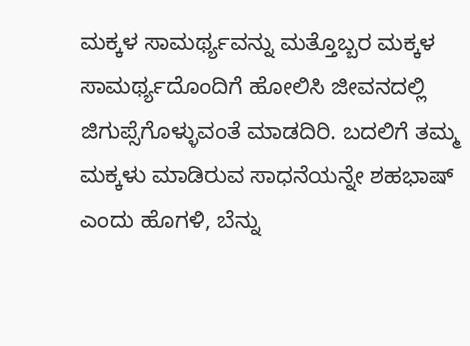ಮಕ್ಕಳ ಸಾಮರ್ಥ್ಯವನ್ನು ಮತ್ತೊಬ್ಬರ ಮಕ್ಕಳ ಸಾಮರ್ಥ್ಯದೊಂದಿಗೆ ಹೋಲಿಸಿ ಜೀವನದಲ್ಲಿ ಜಿಗುಪ್ಸೆಗೊಳ್ಳುವಂತೆ ಮಾಡದಿರಿ. ಬದಲಿಗೆ ತಮ್ಮ ಮಕ್ಕಳು ಮಾಡಿರುವ ಸಾಧನೆಯನ್ನೇ ಶಹಭಾಷ್ ಎಂದು ಹೊಗಳಿ, ಬೆನ್ನು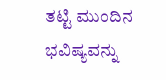ತಟ್ಟಿ ಮುಂದಿನ ಭವಿಷ್ಯವನ್ನು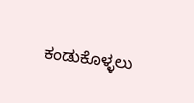ಕಂಡುಕೊಳ್ಳಲು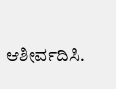ಆಶೀರ್ವದಿಸಿ.